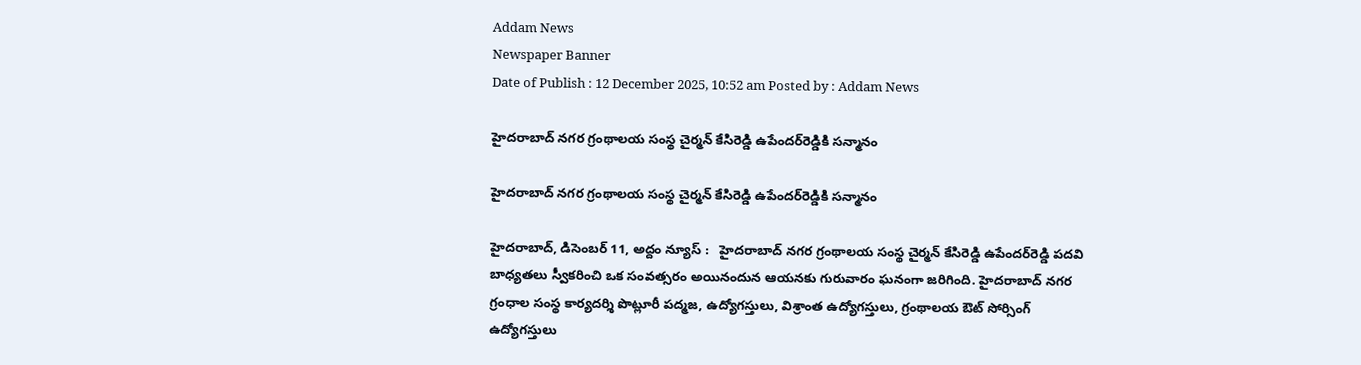Addam News
Newspaper Banner
Date of Publish : 12 December 2025, 10:52 am Posted by : Addam News

హైదరాబాద్ నగర గ్రంథాలయ సంస్థ చైర్మన్ కేసిరెడ్డి ఉపేందర్‌రెడ్డికి స‌న్మానం

హైదరాబాద్ నగర గ్రంథాలయ సంస్థ చైర్మన్ కేసిరెడ్డి ఉపేందర్‌రెడ్డికి స‌న్మానం

హైదరాబాద్, డిసెంబ‌ర్ 11, అద్దం న్యూస్ :   హైదరాబాద్ నగర గ్రంథాలయ సంస్థ చైర్మన్ కేసిరెడ్డి ఉపేంద‌ర్‌రెడ్డి పదవి బాధ్యతలు స్వీకరించి ఒక సంవత్సరం అయినందున ఆయ‌న‌కు గురువారం ఘనంగా జ‌రిగింది. హైదరాబాద్ నగర గ్రంధాల సంస్థ కార్యదర్శి పొట్లూరీ పద్మజ, ఉద్యోగస్తులు, విశ్రాంత ఉద్యోగస్తులు, గ్రంథాలయ ఔట్ సోర్సింగ్‌ ఉద్యోగస్తులు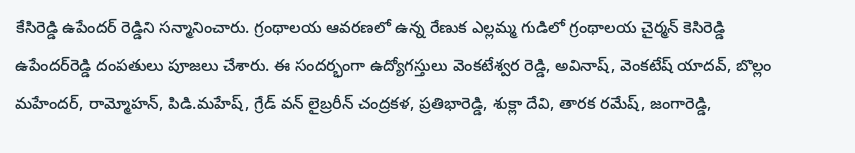కేసిరెడ్డి ఉపేందర్ రెడ్డిని సన్మానించారు. గ్రంథాలయ ఆవరణలో ఉన్న రేణుక ఎల్లమ్మ గుడిలో గ్రంథాలయ చైర్మన్ కెసిరెడ్డి ఉపేంద‌ర్‌రెడ్డి దంపతులు పూజ‌లు చేశారు. ఈ సంద‌ర్భంగా ఉద్యోగస్తులు వెంకటేశ్వర రెడ్డి, అవినాష్‌, వెంకటేష్ యాదవ్, బొల్లం మహేందర్, రామ్మోహన్, పిడి.మహేష్, గ్రేడ్ వన్ లైబ్రరీన్ చంద్రకళ, ప్రతిభారెడ్డి, శుక్లా దేవి, తారక రమేష్, జంగారెడ్డి,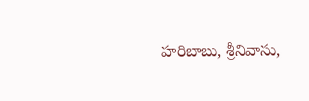హరిబాబు, శ్రీనివాసు,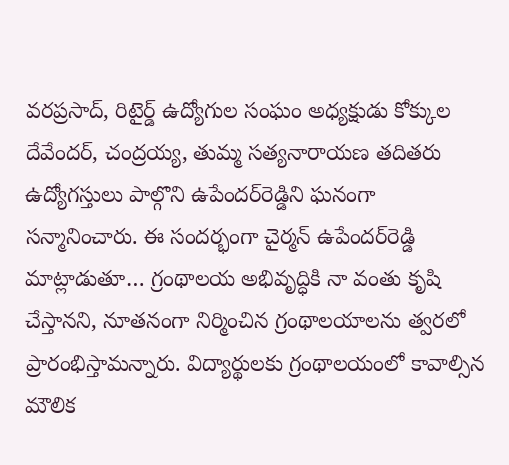వరప్రసాద్, రిటైర్డ్ ఉద్యోగుల సంఘం అధ్యక్షుడు కోక్కుల దేవేందర్, చంద్రయ్య, తుమ్మ సత్యనారాయణ తదితరు ఉద్యోగస్తులు పాల్గొని ఉపేంద‌ర్‌రెడ్డిని ఘనంగా సన్మానించారు. ఈ సందర్భంగా చైర్మన్ ఉపేంద‌ర్‌రెడ్డి మాట్లాడుతూ… గ్రంథాలయ అభివృద్ధికి నా వంతు కృషి చేస్తానని, నూతనంగా నిర్మించిన గ్రంథాలయాలను త్వరలో ప్రారంభిస్తామ‌న్నారు. విద్యార్థులకు గ్రంథాలయంలో కావాల్సిన మౌలిక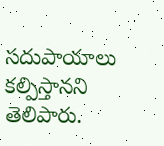సదుపాయాలు కల్పిస్తానని తెలిపారు.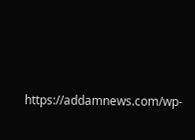https://addamnews.com/wp-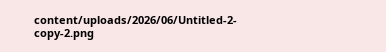content/uploads/2026/06/Untitled-2-copy-2.png